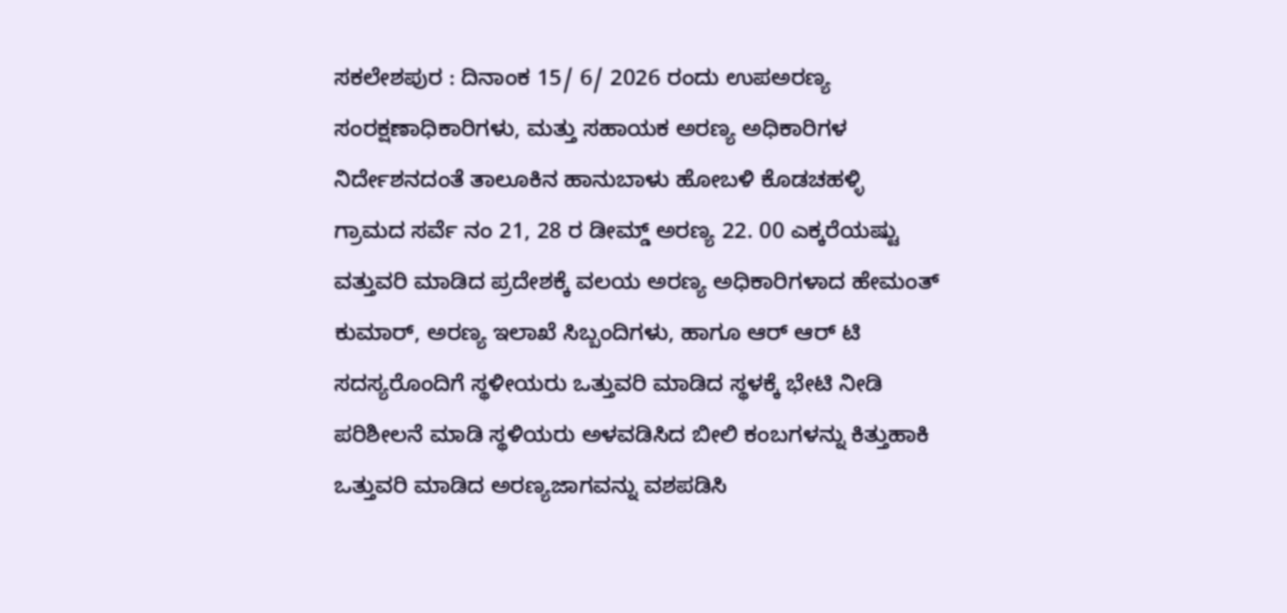ಸಕಲೇಶಪುರ : ದಿನಾಂಕ 15/ 6/ 2026 ರಂದು ಉಪಅರಣ್ಯ ಸಂರಕ್ಷಣಾಧಿಕಾರಿಗಳು, ಮತ್ತು ಸಹಾಯಕ ಅರಣ್ಯ ಅಧಿಕಾರಿಗಳ ನಿರ್ದೇಶನದಂತೆ ತಾಲೂಕಿನ ಹಾನುಬಾಳು ಹೋಬಳಿ ಕೊಡಚಹಳ್ಳಿ ಗ್ರಾಮದ ಸರ್ವೆ ನಂ 21, 28 ರ ಡೀಮ್ಡ್ ಅರಣ್ಯ 22. 00 ಎಕ್ಕರೆಯಷ್ಟು ವತ್ತುವರಿ ಮಾಡಿದ ಪ್ರದೇಶಕ್ಕೆ ವಲಯ ಅರಣ್ಯ ಅಧಿಕಾರಿಗಳಾದ ಹೇಮಂತ್ ಕುಮಾರ್, ಅರಣ್ಯ ಇಲಾಖೆ ಸಿಬ್ಬಂದಿಗಳು, ಹಾಗೂ ಆರ್ ಆರ್ ಟಿ ಸದಸ್ಯರೊಂದಿಗೆ ಸ್ಥಳೀಯರು ಒತ್ತುವರಿ ಮಾಡಿದ ಸ್ಥಳಕ್ಕೆ ಭೇಟಿ ನೀಡಿ ಪರಿಶೀಲನೆ ಮಾಡಿ ಸ್ಥಳಿಯರು ಅಳವಡಿಸಿದ ಬೀಲಿ ಕಂಬಗಳನ್ನು ಕಿತ್ತುಹಾಕಿ ಒತ್ತುವರಿ ಮಾಡಿದ ಅರಣ್ಯಜಾಗವನ್ನು ವಶಪಡಿಸಿ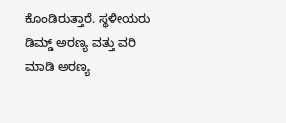ಕೊಂಡಿರುತ್ತಾರೆ. ಸ್ಥಳೀಯರು ಡಿಮ್ಡ್ ಅರಣ್ಯ ವತ್ತು ವರಿ ಮಾಡಿ ಅರಣ್ಯ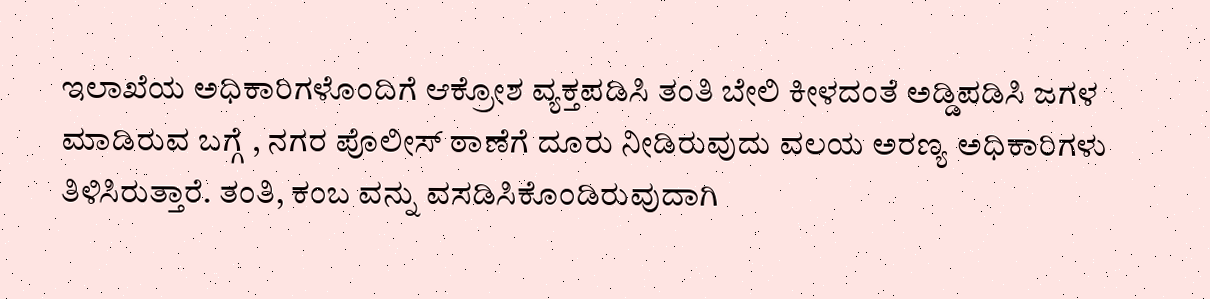ಇಲಾಖೆಯ ಅಧಿಕಾರಿಗಳೊಂದಿಗೆ ಆಕ್ರೋಶ ವ್ಯಕ್ತಪಡಿಸಿ ತಂತಿ ಬೇಲಿ ಕೀಳದಂತೆ ಅಡ್ಡಿಪಡಿಸಿ ಜಗಳ ಮಾಡಿರುವ ಬಗ್ಗೆ , ನಗರ ಪೊಲೀಸ್ ಠಾಣೆಗೆ ದೂರು ನೀಡಿರುವುದು ವಲಯ ಅರಣ್ಯ ಅಧಿಕಾರಿಗಳು ತಿಳಿಸಿರುತ್ತಾರೆ. ತಂತಿ, ಕಂಬ ವನ್ನು ವಸಡಿಸಿಕೊಂಡಿರುವುದಾಗಿ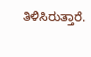ತಿಳಿಸಿರುತ್ತಾರೆ.